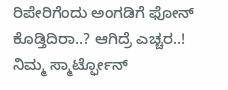ರಿಪೇರಿಗೆಂದು ಅಂಗಡಿಗೆ ಫೋನ್ ಕೊಡ್ತಿದಿರಾ..? ಆಗಿದ್ರೆ ಎಚ್ಚರ..!
ನಿಮ್ಮ ಸ್ಮಾರ್ಟ್ಫೋನ್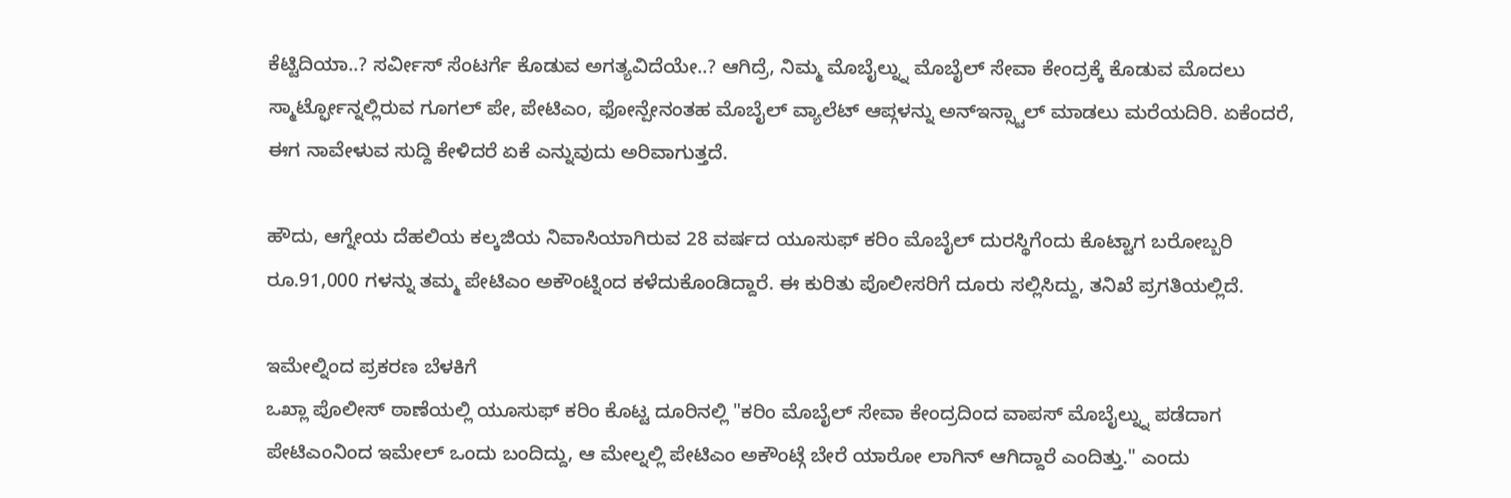ಕೆಟ್ಟಿದಿಯಾ..? ಸರ್ವೀಸ್ ಸೆಂಟರ್ಗೆ ಕೊಡುವ ಅಗತ್ಯವಿದೆಯೇ..? ಆಗಿದ್ರೆ, ನಿಮ್ಮ ಮೊಬೈಲ್ನ್ನು ಮೊಬೈಲ್ ಸೇವಾ ಕೇಂದ್ರಕ್ಕೆ ಕೊಡುವ ಮೊದಲು ಸ್ಮಾರ್ಟ್ಫೋನ್ನಲ್ಲಿರುವ ಗೂಗಲ್ ಪೇ, ಪೇಟಿಎಂ, ಫೋನ್ಪೇನಂತಹ ಮೊಬೈಲ್ ವ್ಯಾಲೆಟ್ ಆಪ್ಗಳನ್ನು ಅನ್ಇನ್ಸ್ಟಾಲ್ ಮಾಡಲು ಮರೆಯದಿರಿ. ಏಕೆಂದರೆ, ಈಗ ನಾವೇಳುವ ಸುದ್ದಿ ಕೇಳಿದರೆ ಏಕೆ ಎನ್ನುವುದು ಅರಿವಾಗುತ್ತದೆ.

ಹೌದು, ಆಗ್ನೇಯ ದೆಹಲಿಯ ಕಲ್ಕಜಿಯ ನಿವಾಸಿಯಾಗಿರುವ 28 ವರ್ಷದ ಯೂಸುಫ್ ಕರಿಂ ಮೊಬೈಲ್ ದುರಸ್ಥಿಗೆಂದು ಕೊಟ್ಟಾಗ ಬರೋಬ್ಬರಿ ರೂ.91,000 ಗಳನ್ನು ತಮ್ಮ ಪೇಟಿಎಂ ಅಕೌಂಟ್ನಿಂದ ಕಳೆದುಕೊಂಡಿದ್ದಾರೆ. ಈ ಕುರಿತು ಪೊಲೀಸರಿಗೆ ದೂರು ಸಲ್ಲಿಸಿದ್ದು, ತನಿಖೆ ಪ್ರಗತಿಯಲ್ಲಿದೆ.

ಇಮೇಲ್ನಿಂದ ಪ್ರಕರಣ ಬೆಳಕಿಗೆ
ಒಖ್ಲಾ ಪೊಲೀಸ್ ಠಾಣೆಯಲ್ಲಿ ಯೂಸುಫ್ ಕರಿಂ ಕೊಟ್ಟ ದೂರಿನಲ್ಲಿ "ಕರಿಂ ಮೊಬೈಲ್ ಸೇವಾ ಕೇಂದ್ರದಿಂದ ವಾಪಸ್ ಮೊಬೈಲ್ನ್ನು ಪಡೆದಾಗ ಪೇಟಿಎಂನಿಂದ ಇಮೇಲ್ ಒಂದು ಬಂದಿದ್ದು, ಆ ಮೇಲ್ನಲ್ಲಿ ಪೇಟಿಎಂ ಅಕೌಂಟ್ಗೆ ಬೇರೆ ಯಾರೋ ಲಾಗಿನ್ ಆಗಿದ್ದಾರೆ ಎಂದಿತ್ತು." ಎಂದು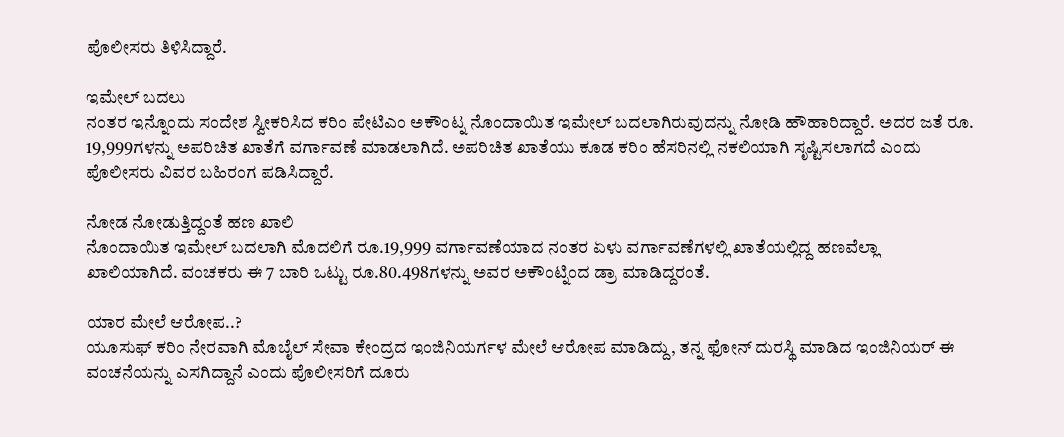ಪೊಲೀಸರು ತಿಳಿಸಿದ್ದಾರೆ.

ಇಮೇಲ್ ಬದಲು
ನಂತರ ಇನ್ನೊಂದು ಸಂದೇಶ ಸ್ವೀಕರಿಸಿದ ಕರಿಂ ಪೇಟಿಎಂ ಅಕೌಂಟ್ನ ನೊಂದಾಯಿತ ಇಮೇಲ್ ಬದಲಾಗಿರುವುದನ್ನು ನೋಡಿ ಹೌಹಾರಿದ್ದಾರೆ. ಅದರ ಜತೆ ರೂ. 19,999ಗಳನ್ನು ಅಪರಿಚಿತ ಖಾತೆಗೆ ವರ್ಗಾವಣೆ ಮಾಡಲಾಗಿದೆ. ಅಪರಿಚಿತ ಖಾತೆಯು ಕೂಡ ಕರಿಂ ಹೆಸರಿನಲ್ಲಿ ನಕಲಿಯಾಗಿ ಸೃಷ್ಟಿಸಲಾಗದೆ ಎಂದು ಪೊಲೀಸರು ವಿವರ ಬಹಿರಂಗ ಪಡಿಸಿದ್ದಾರೆ.

ನೋಡ ನೋಡುತ್ತಿದ್ದಂತೆ ಹಣ ಖಾಲಿ
ನೊಂದಾಯಿತ ಇಮೇಲ್ ಬದಲಾಗಿ ಮೊದಲಿಗೆ ರೂ.19,999 ವರ್ಗಾವಣೆಯಾದ ನಂತರ ಏಳು ವರ್ಗಾವಣೆಗಳಲ್ಲಿ ಖಾತೆಯಲ್ಲಿದ್ದ ಹಣವೆಲ್ಲಾ ಖಾಲಿಯಾಗಿದೆ. ವಂಚಕರು ಈ 7 ಬಾರಿ ಒಟ್ಟು ರೂ.80.498ಗಳನ್ನು ಅವರ ಅಕೌಂಟ್ನಿಂದ ಡ್ರಾ ಮಾಡಿದ್ದರಂತೆ.

ಯಾರ ಮೇಲೆ ಆರೋಪ..?
ಯೂಸುಫ್ ಕರಿಂ ನೇರವಾಗಿ ಮೊಬೈಲ್ ಸೇವಾ ಕೇಂದ್ರದ ಇಂಜಿನಿಯರ್ಗಳ ಮೇಲೆ ಆರೋಪ ಮಾಡಿದ್ದು, ತನ್ನ ಫೋನ್ ದುರಸ್ಥಿ ಮಾಡಿದ ಇಂಜಿನಿಯರ್ ಈ ವಂಚನೆಯನ್ನು ಎಸಗಿದ್ದಾನೆ ಎಂದು ಪೊಲೀಸರಿಗೆ ದೂರು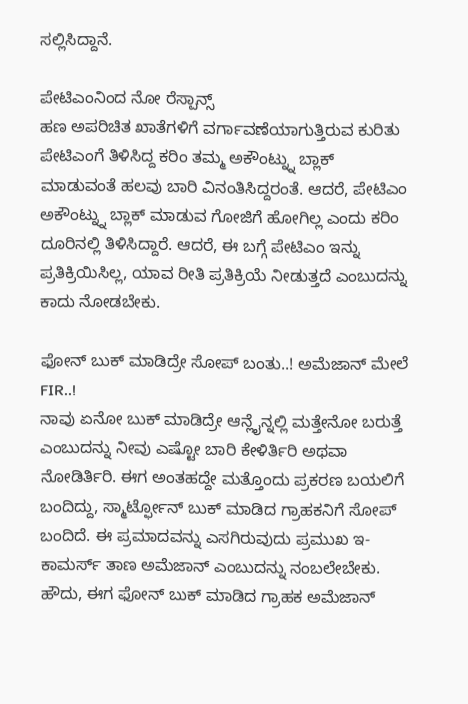ಸಲ್ಲಿಸಿದ್ದಾನೆ.

ಪೇಟಿಎಂನಿಂದ ನೋ ರೆಸ್ಪಾನ್ಸ್
ಹಣ ಅಪರಿಚಿತ ಖಾತೆಗಳಿಗೆ ವರ್ಗಾವಣೆಯಾಗುತ್ತಿರುವ ಕುರಿತು ಪೇಟಿಎಂಗೆ ತಿಳಿಸಿದ್ದ ಕರಿಂ ತಮ್ಮ ಅಕೌಂಟ್ನ್ನು ಬ್ಲಾಕ್ ಮಾಡುವಂತೆ ಹಲವು ಬಾರಿ ವಿನಂತಿಸಿದ್ದರಂತೆ. ಆದರೆ, ಪೇಟಿಎಂ ಅಕೌಂಟ್ನ್ನು ಬ್ಲಾಕ್ ಮಾಡುವ ಗೋಜಿಗೆ ಹೋಗಿಲ್ಲ ಎಂದು ಕರಿಂ ದೂರಿನಲ್ಲಿ ತಿಳಿಸಿದ್ದಾರೆ. ಆದರೆ, ಈ ಬಗ್ಗೆ ಪೇಟಿಎಂ ಇನ್ನು ಪ್ರತಿಕ್ರಿಯಿಸಿಲ್ಲ, ಯಾವ ರೀತಿ ಪ್ರತಿಕ್ರಿಯೆ ನೀಡುತ್ತದೆ ಎಂಬುದನ್ನು ಕಾದು ನೋಡಬೇಕು.

ಫೋನ್ ಬುಕ್ ಮಾಡಿದ್ರೇ ಸೋಪ್ ಬಂತು..! ಅಮೆಜಾನ್ ಮೇಲೆ FIR..!
ನಾವು ಏನೋ ಬುಕ್ ಮಾಡಿದ್ರೇ ಆನ್ಲೈನ್ನಲ್ಲಿ ಮತ್ತೇನೋ ಬರುತ್ತೆ ಎಂಬುದನ್ನು ನೀವು ಎಷ್ಟೋ ಬಾರಿ ಕೇಳಿರ್ತಿರಿ ಅಥವಾ ನೋಡಿರ್ತಿರಿ. ಈಗ ಅಂತಹದ್ದೇ ಮತ್ತೊಂದು ಪ್ರಕರಣ ಬಯಲಿಗೆ ಬಂದಿದ್ದು, ಸ್ಮಾರ್ಟ್ಫೋನ್ ಬುಕ್ ಮಾಡಿದ ಗ್ರಾಹಕನಿಗೆ ಸೋಪ್ ಬಂದಿದೆ. ಈ ಪ್ರಮಾದವನ್ನು ಎಸಗಿರುವುದು ಪ್ರಮುಖ ಇ-ಕಾಮರ್ಸ್ ತಾಣ ಅಮೆಜಾನ್ ಎಂಬುದನ್ನು ನಂಬಲೇಬೇಕು.
ಹೌದು, ಈಗ ಫೋನ್ ಬುಕ್ ಮಾಡಿದ ಗ್ರಾಹಕ ಅಮೆಜಾನ್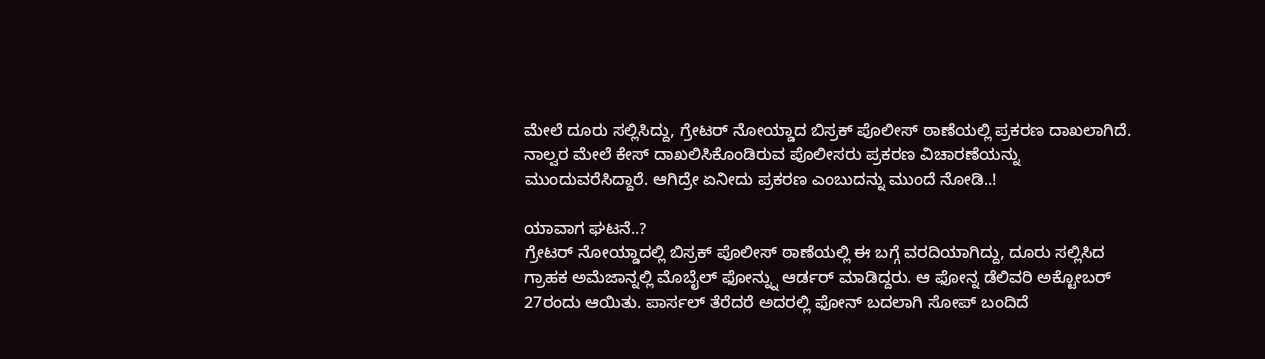ಮೇಲೆ ದೂರು ಸಲ್ಲಿಸಿದ್ದು, ಗ್ರೇಟರ್ ನೋಯ್ಡಾದ ಬಿಸ್ರಕ್ ಪೊಲೀಸ್ ಠಾಣೆಯಲ್ಲಿ ಪ್ರಕರಣ ದಾಖಲಾಗಿದೆ. ನಾಲ್ವರ ಮೇಲೆ ಕೇಸ್ ದಾಖಲಿಸಿಕೊಂಡಿರುವ ಪೊಲೀಸರು ಪ್ರಕರಣ ವಿಚಾರಣೆಯನ್ನು ಮುಂದುವರೆಸಿದ್ದಾರೆ. ಆಗಿದ್ರೇ ಏನೀದು ಪ್ರಕರಣ ಎಂಬುದನ್ನು ಮುಂದೆ ನೋಡಿ..!

ಯಾವಾಗ ಘಟನೆ..?
ಗ್ರೇಟರ್ ನೋಯ್ಡಾದಲ್ಲಿ ಬಿಸ್ರಕ್ ಪೊಲೀಸ್ ಠಾಣೆಯಲ್ಲಿ ಈ ಬಗ್ಗೆ ವರದಿಯಾಗಿದ್ದು, ದೂರು ಸಲ್ಲಿಸಿದ ಗ್ರಾಹಕ ಅಮೆಜಾನ್ನಲ್ಲಿ ಮೊಬೈಲ್ ಫೋನ್ನ್ನು ಆರ್ಡರ್ ಮಾಡಿದ್ದರು. ಆ ಫೋನ್ನ ಡೆಲಿವರಿ ಅಕ್ಟೋಬರ್ 27ರಂದು ಆಯಿತು. ಪಾರ್ಸಲ್ ತೆರೆದರೆ ಅದರಲ್ಲಿ ಫೋನ್ ಬದಲಾಗಿ ಸೋಪ್ ಬಂದಿದೆ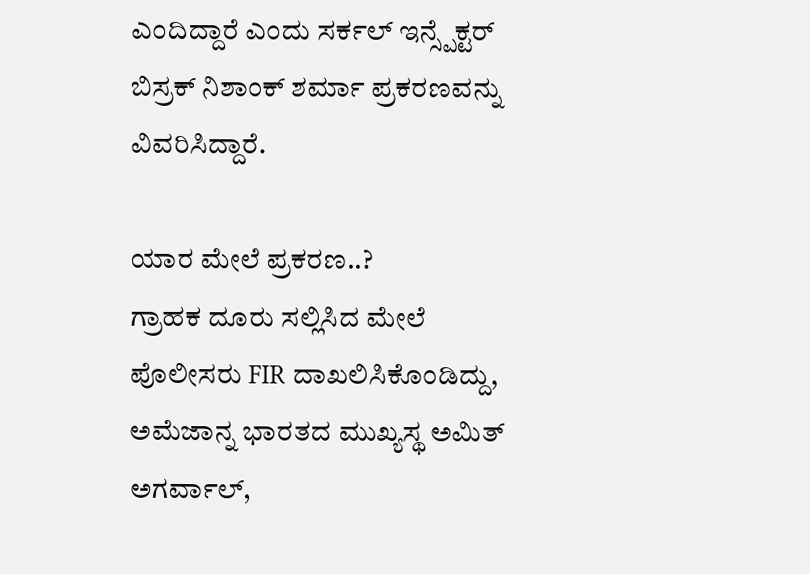ಎಂದಿದ್ದಾರೆ ಎಂದು ಸರ್ಕಲ್ ಇನ್ಸ್ಪೆಕ್ಟರ್ ಬಿಸ್ರಕ್ ನಿಶಾಂಕ್ ಶರ್ಮಾ ಪ್ರಕರಣವನ್ನು ವಿವರಿಸಿದ್ದಾರೆ.

ಯಾರ ಮೇಲೆ ಪ್ರಕರಣ..?
ಗ್ರಾಹಕ ದೂರು ಸಲ್ಲಿಸಿದ ಮೇಲೆ ಪೊಲೀಸರು FIR ದಾಖಲಿಸಿಕೊಂಡಿದ್ದು, ಅಮೆಜಾನ್ನ ಭಾರತದ ಮುಖ್ಯಸ್ಥ ಅಮಿತ್ ಅಗರ್ವಾಲ್,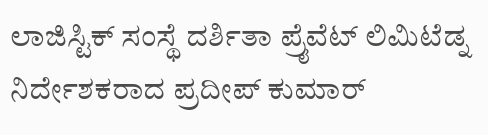ಲಾಜಿಸ್ಟಿಕ್ ಸಂಸ್ಥೆ ದರ್ಶಿತಾ ಪ್ರೈವೆಟ್ ಲಿಮಿಟೆಡ್ನ ನಿರ್ದೇಶಕರಾದ ಪ್ರದೀಪ್ ಕುಮಾರ್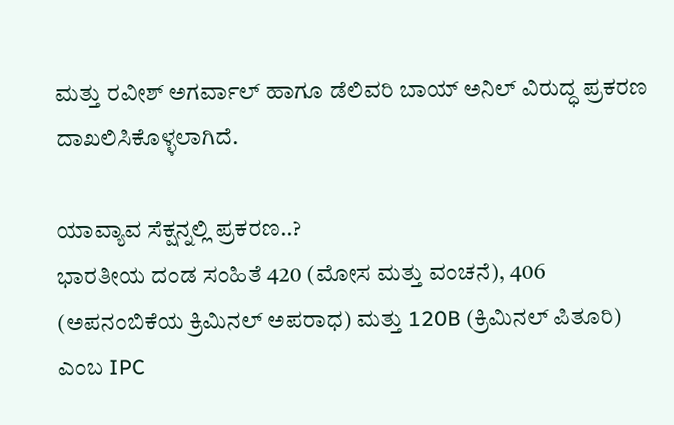ಮತ್ತು ರವೀಶ್ ಅಗರ್ವಾಲ್ ಹಾಗೂ ಡೆಲಿವರಿ ಬಾಯ್ ಅನಿಲ್ ವಿರುದ್ಧ ಪ್ರಕರಣ ದಾಖಲಿಸಿಕೊಳ್ಳಲಾಗಿದೆ.

ಯಾವ್ಯಾವ ಸೆಕ್ಷನ್ನಲ್ಲಿ ಪ್ರಕರಣ..?
ಭಾರತೀಯ ದಂಡ ಸಂಹಿತೆ 420 (ಮೋಸ ಮತ್ತು ವಂಚನೆ), 406 (ಅಪನಂಬಿಕೆಯ ಕ್ರಿಮಿನಲ್ ಅಪರಾಧ) ಮತ್ತು 120B (ಕ್ರಿಮಿನಲ್ ಪಿತೂರಿ) ಎಂಬ IPC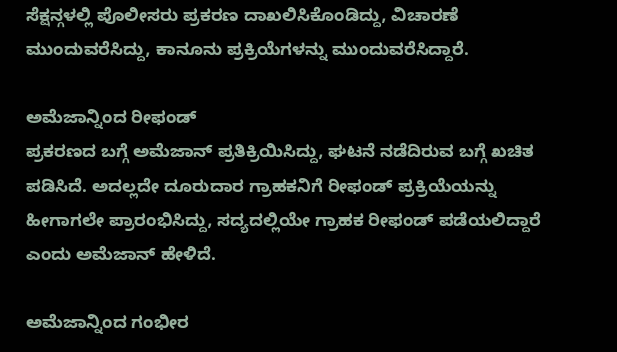ಸೆಕ್ಷನ್ಗಳಲ್ಲಿ ಪೊಲೀಸರು ಪ್ರಕರಣ ದಾಖಲಿಸಿಕೊಂಡಿದ್ದು, ವಿಚಾರಣೆ ಮುಂದುವರೆಸಿದ್ದು, ಕಾನೂನು ಪ್ರಕ್ರಿಯೆಗಳನ್ನು ಮುಂದುವರೆಸಿದ್ದಾರೆ.

ಅಮೆಜಾನ್ನಿಂದ ರೀಫಂಡ್
ಪ್ರಕರಣದ ಬಗ್ಗೆ ಅಮೆಜಾನ್ ಪ್ರತಿಕ್ರಿಯಿಸಿದ್ದು, ಘಟನೆ ನಡೆದಿರುವ ಬಗ್ಗೆ ಖಚಿತ ಪಡಿಸಿದೆ. ಅದಲ್ಲದೇ ದೂರುದಾರ ಗ್ರಾಹಕನಿಗೆ ರೀಫಂಡ್ ಪ್ರಕ್ರಿಯೆಯನ್ನು ಹೀಗಾಗಲೇ ಪ್ರಾರಂಭಿಸಿದ್ದು, ಸದ್ಯದಲ್ಲಿಯೇ ಗ್ರಾಹಕ ರೀಫಂಡ್ ಪಡೆಯಲಿದ್ದಾರೆ ಎಂದು ಅಮೆಜಾನ್ ಹೇಳಿದೆ.

ಅಮೆಜಾನ್ನಿಂದ ಗಂಭೀರ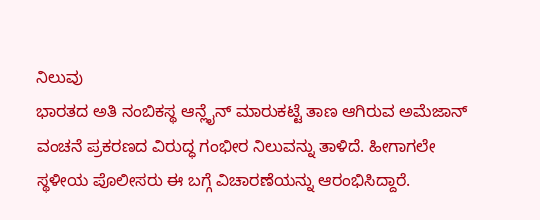ನಿಲುವು
ಭಾರತದ ಅತಿ ನಂಬಿಕಸ್ಥ ಆನ್ಲೈನ್ ಮಾರುಕಟ್ಟೆ ತಾಣ ಆಗಿರುವ ಅಮೆಜಾನ್ ವಂಚನೆ ಪ್ರಕರಣದ ವಿರುದ್ಧ ಗಂಭೀರ ನಿಲುವನ್ನು ತಾಳಿದೆ. ಹೀಗಾಗಲೇ ಸ್ಥಳೀಯ ಪೊಲೀಸರು ಈ ಬಗ್ಗೆ ವಿಚಾರಣೆಯನ್ನು ಆರಂಭಿಸಿದ್ದಾರೆ.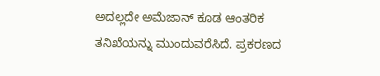ಅದಲ್ಲದೇ ಅಮೆಜಾನ್ ಕೂಡ ಆಂತರಿಕ ತನಿಖೆಯನ್ನು ಮುಂದುವರೆಸಿದೆ. ಪ್ರಕರಣದ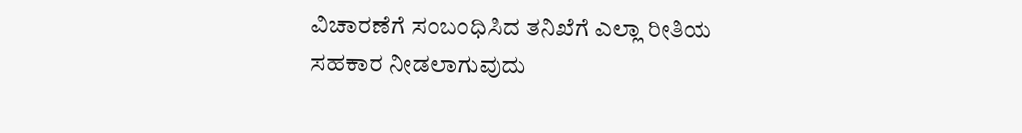ವಿಚಾರಣೆಗೆ ಸಂಬಂಧಿಸಿದ ತನಿಖೆಗೆ ಎಲ್ಲಾ ರೀತಿಯ ಸಹಕಾರ ನೀಡಲಾಗುವುದು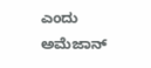ಎಂದು ಅಮೆಜಾನ್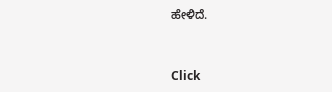ಹೇಳಿದೆ.


Click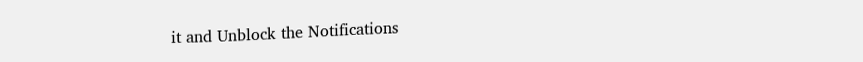it and Unblock the Notifications